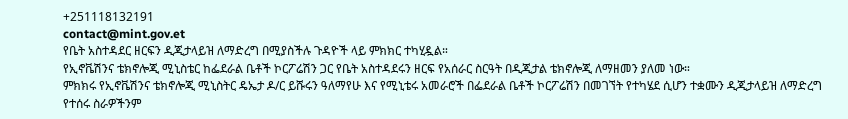+251118132191
contact@mint.gov.et
የቤት አስተዳደር ዘርፍን ዲጂታላይዝ ለማድረግ በሚያስችሉ ጉዳዮች ላይ ምክክር ተካሂዷል።
የኢኖቬሽንና ቴክኖሎጂ ሚኒስቴር ከፌደራል ቤቶች ኮርፖሬሽን ጋር የቤት አስተዳደሩን ዘርፍ የአሰራር ስርዓት በዲጂታል ቴክኖሎጂ ለማዘመን ያለመ ነው።
ምክክሩ የኢኖቬሽንና ቴክኖሎጂ ሚኒስትር ዴኤታ ዶ/ር ይሹሩን ዓለማየሁ እና የሚኒቴሩ አመራሮች በፌደራል ቤቶች ኮርፖሬሽን በመገኘት የተካሄደ ሲሆን ተቋሙን ዲጂታላይዝ ለማድረግ የተሰሩ ስራዎችንም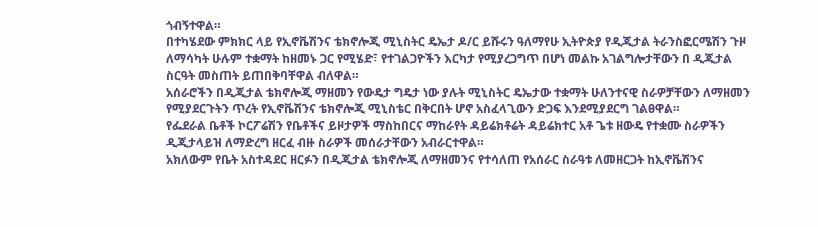ጎብኝተዋል።
በተካሄደው ምክክር ላይ የኢኖቬሽንና ቴክኖሎጂ ሚኒስትር ዴኤታ ዶ/ር ይሹሩን ዓለማየሁ ኢትዮጵያ የዲጂታል ትራንስፎርሜሽን ጉዞ ለማሳካት ሁሉም ተቋማት ከዘመኑ ጋር የሚሄድ፣ የተገልጋዮችን እርካታ የሚያረጋግጥ በሆነ መልኩ አገልግሎታቸውን በ ዲጂታል ስርዓት መስጠት ይጠበቅባቸዋል ብለዋል።
አሰራሮችን በዲጂታል ቴክኖሎጂ ማዘመን የውዴታ ግዴታ ነው ያሉት ሚኒስትር ዴኤታው ተቋማት ሁለንተናዊ ስራዎቻቸውን ለማዘመን የሚያደርጉትን ጥረት የኢኖቬሽንና ቴክኖሎጂ ሚኒስቴር በቅርበት ሆኖ አስፈላጊውን ድጋፍ እንደሚያደርግ ገልፀዋል።
የፌደራል ቤቶች ኮርፖሬሽን የቤቶችና ይዞታዎች ማስከበርና ማከራየት ዳይሬክቶሬት ዳይሬክተር አቶ ጌቱ ዘውዴ የተቋሙ ስራዎችን ዲጂታላይዝ ለማድረግ ዘርፈ ብዙ ስራዎች መሰራታቸውን አብራርተዋል።
አክለውም የቤት አስተዳደር ዘርፉን በዲጂታል ቴክኖሎጂ ለማዘመንና የተሳለጠ የአሰራር ስራዓቱ ለመዘርጋት ከኢኖቬሽንና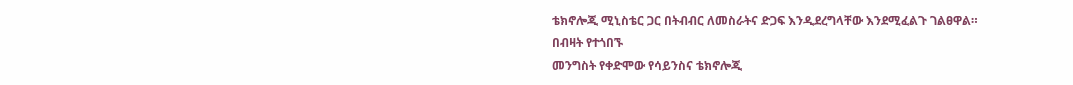ቴክኖሎጂ ሚኒስቴር ጋር በትብብር ለመስራትና ድጋፍ እንዲደረግላቸው እንደሚፈልጉ ገልፀዋል።
በብዛት የተጎበኙ
መንግስት የቀድሞው የሳይንስና ቴክኖሎጂ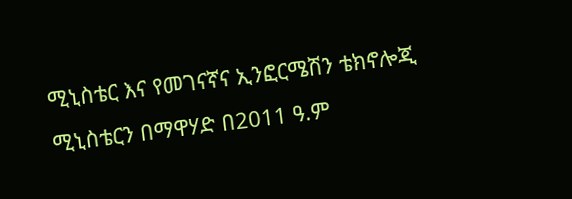ሚኒስቴር እና የመገናኛና ኢንፎርሜሽን ቴክኖሎጂ ሚኒስቴርን በማዋሃድ በ2011 ዓ.ም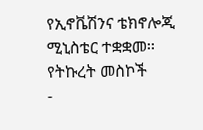የኢኖቬሽንና ቴክኖሎጂ ሚኒስቴር ተቋቋመ፡፡
የትኩረት መስኮች
-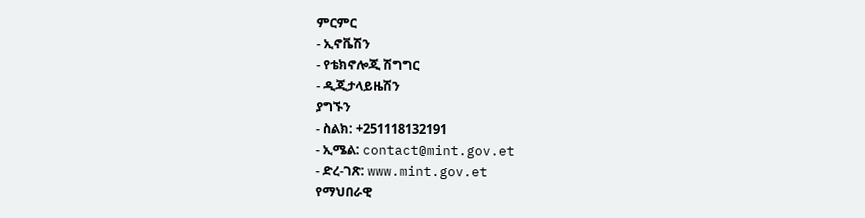ምርምር
- ኢኖቬሽን
- የቴክኖሎጂ ሽግግር
- ዲጂታላይዜሽን
ያግኙን
- ስልክ: +251118132191
- ኢሜል: contact@mint.gov.et
- ድረ-ገጽ: www.mint.gov.et
የማህበራዊ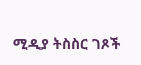ሚዲያ ትስስር ገጾች